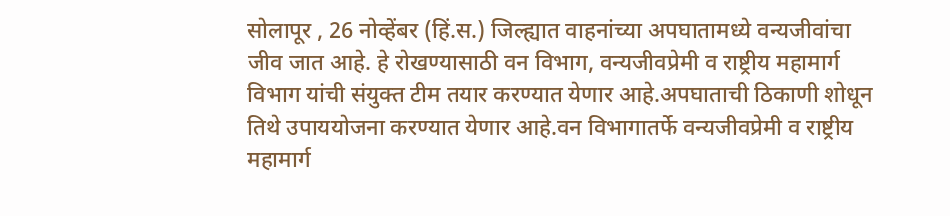सोलापूर , 26 नोव्हेंबर (हिं.स.) जिल्ह्यात वाहनांच्या अपघातामध्ये वन्यजीवांचा जीव जात आहे. हे रोखण्यासाठी वन विभाग, वन्यजीवप्रेमी व राष्ट्रीय महामार्ग विभाग यांची संयुक्त टीम तयार करण्यात येणार आहे.अपघाताची ठिकाणी शोधून तिथे उपाययोजना करण्यात येणार आहे.वन विभागातर्फे वन्यजीवप्रेमी व राष्ट्रीय महामार्ग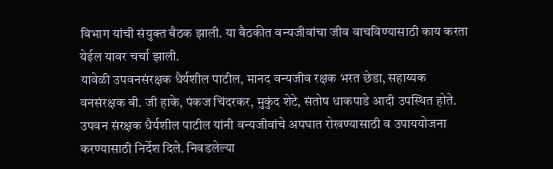विभाग यांची संयुक्त बैठक झाली. या बैठकीत वन्यजीवांचा जीव वाचविण्यासाठी काय करता येईल यावर चर्चा झाली.
यावेळी उपवनसंरक्षक धैर्यशील पाटील, मानद वन्यजीव रक्षक भरत छेडा, सहाय्यक वनसंरक्षक बी. जी हाके, पंकज चिंदरकर, मुकुंद शेटे, संतोष धाकपाडे आदी उपस्थित होते.
उपवन संरक्षक धैर्यशील पाटील यांनी वन्यजीवांचे अपघात रोखण्यासाठी व उपाययोजना करण्यासाठी निर्देश दिले. निवडलेल्या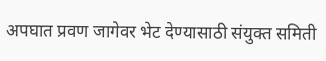अपघात प्रवण जागेवर भेट देण्यासाठी संयुक्त समिती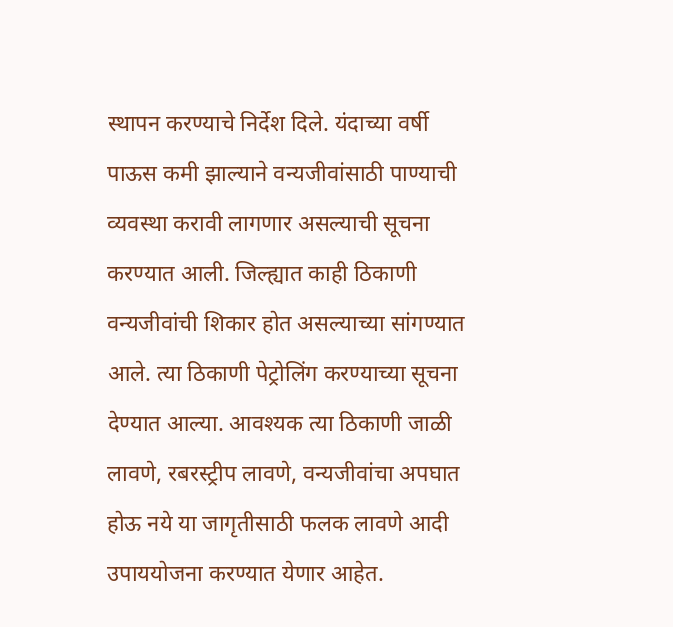स्थापन करण्याचे निर्देश दिले. यंदाच्या वर्षी पाऊस कमी झाल्याने वन्यजीवांसाठी पाण्याची व्यवस्था करावी लागणार असल्याची सूचना करण्यात आली. जिल्ह्यात काही ठिकाणी वन्यजीवांची शिकार होत असल्याच्या सांगण्यात आले. त्या ठिकाणी पेट्रोलिंग करण्याच्या सूचना देण्यात आल्या. आवश्यक त्या ठिकाणी जाळी लावणे, रबरस्ट्रीप लावणे, वन्यजीवांचा अपघात होऊ नये या जागृतीसाठी फलक लावणे आदी उपाययोजना करण्यात येणार आहेत.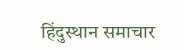हिंदुस्थान समाचार